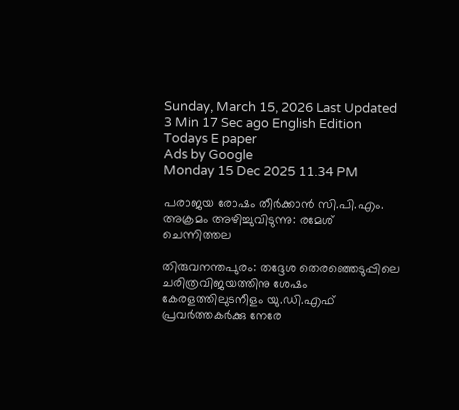Sunday, March 15, 2026 Last Updated 3 Min 17 Sec ago English Edition
Todays E paper
Ads by Google
Monday 15 Dec 2025 11.34 PM

പരാജയ രോഷം തീര്‍ക്കാന്‍ സി.പി.എം. അക്രമം അഴിച്ചുവിടുന്നു: രമേശ്‌ ചെന്നിത്തല

തിരുവനന്തപുരം: തദ്ദേശ തെരഞ്ഞെടുപ്പിലെ ചരിത്രവിജയത്തിനു ശേഷം കേരളത്തിലുടനീളം യു.ഡി.എഫ്‌ പ്രവര്‍ത്തകര്‍ക്കു നേരേ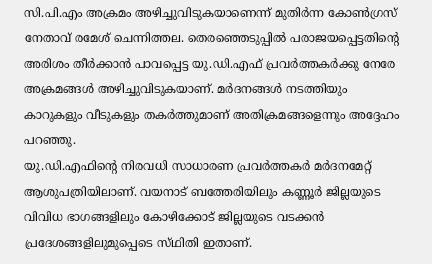സി.പി.എം അക്രമം അഴിച്ചുവിടുകയാണെന്ന്‌ മുതിര്‍ന്ന കോണ്‍ഗ്രസ്‌ നേതാവ്‌ രമേശ്‌ ചെന്നിത്തല. തെരഞ്ഞെടുപ്പില്‍ പരാജയപ്പെട്ടതിന്റെ അരിശം തീര്‍ക്കാന്‍ പാവപ്പെട്ട യു.ഡി.എഫ്‌ പ്രവര്‍ത്തകര്‍ക്കു നേരേ അക്രമങ്ങള്‍ അഴിച്ചുവിടുകയാണ്‌. മര്‍ദനങ്ങള്‍ നടത്തിയും കാറുകളും വീടുകളും തകര്‍ത്തുമാണ്‌ അതിക്രമങ്ങളെന്നും അദ്ദേഹം പറഞ്ഞു.
യു.ഡി.എഫിന്റെ നിരവധി സാധാരണ പ്രവര്‍ത്തകര്‍ മര്‍ദനമേറ്റ്‌ ആശുപത്രിയിലാണ്‌. വയനാട്‌ ബത്തേരിയിലും കണ്ണൂര്‍ ജില്ലയുടെ വിവിധ ഭാഗങ്ങളിലും കോഴിക്കോട്‌ ജില്ലയുടെ വടക്കന്‍ പ്രദേശങ്ങളിലുമുപ്പെടെ സ്‌ഥിതി ഇതാണ്‌.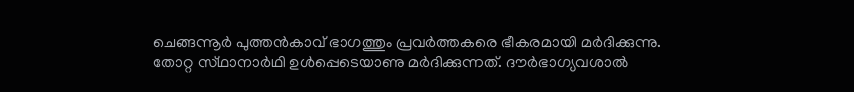ചെങ്ങന്നൂര്‍ പുത്തന്‍കാവ്‌ ഭാഗത്തും പ്രവര്‍ത്തകരെ ഭീകരമായി മര്‍ദിക്കുന്നു. തോറ്റ സ്‌ഥാനാര്‍ഥി ഉള്‍പ്പെടെയാണു മര്‍ദിക്കുന്നത്‌. ദൗര്‍ഭാഗ്യവശാല്‍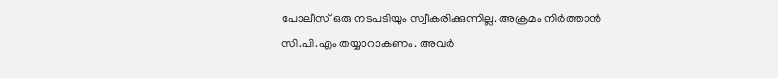പോലീസ്‌ ഒരു നടപടിയും സ്വീകരിക്കുന്നില്ല. അക്രമം നിര്‍ത്താന്‍ സി.പി.എം തയ്യാറാകണം. അവര്‍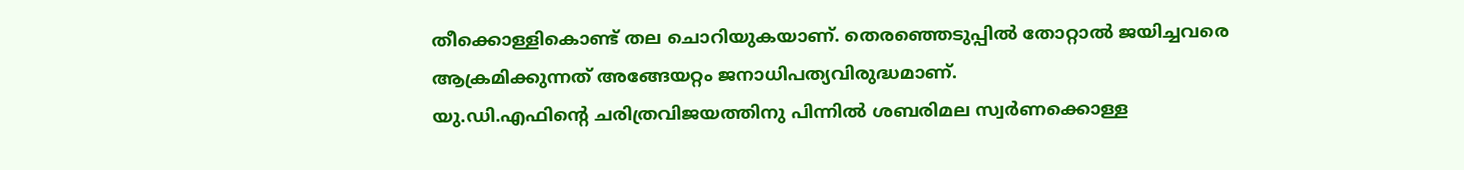തീക്കൊള്ളികൊണ്ട്‌ തല ചൊറിയുകയാണ്‌. തെരഞ്ഞെടുപ്പില്‍ തോറ്റാല്‍ ജയിച്ചവരെ ആക്രമിക്കുന്നത്‌ അങ്ങേയറ്റം ജനാധിപത്യവിരുദ്ധമാണ്‌.
യു.ഡി.എഫിന്റെ ചരിത്രവിജയത്തിനു പിന്നില്‍ ശബരിമല സ്വര്‍ണക്കൊള്ള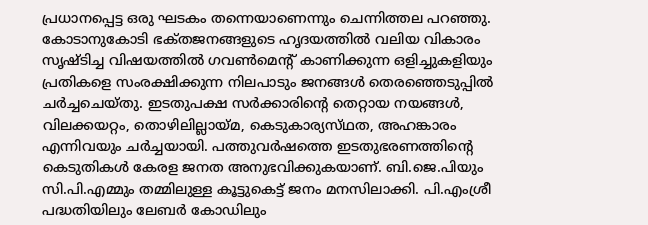പ്രധാനപ്പെട്ട ഒരു ഘടകം തന്നെയാണെന്നും ചെന്നിത്തല പറഞ്ഞു.
കോടാനുകോടി ഭക്‌തജനങ്ങളുടെ ഹൃദയത്തില്‍ വലിയ വികാരം സൃഷ്‌ടിച്ച വിഷയത്തില്‍ ഗവണ്‍മെന്റ്‌ കാണിക്കുന്ന ഒളിച്ചുകളിയും പ്രതികളെ സംരക്ഷിക്കുന്ന നിലപാടും ജനങ്ങള്‍ തെരഞ്ഞെടുപ്പില്‍ ചര്‍ച്ചചെയ്‌തു. ഇടതുപക്ഷ സര്‍ക്കാരിന്റെ തെറ്റായ നയങ്ങള്‍, വിലക്കയറ്റം, തൊഴിലില്ലായ്‌മ, കെടുകാര്യസ്‌ഥത, അഹങ്കാരം എന്നിവയും ചര്‍ച്ചയായി. പത്തുവര്‍ഷത്തെ ഇടതുഭരണത്തിന്റെ കെടുതികള്‍ കേരള ജനത അനുഭവിക്കുകയാണ്‌. ബി.ജെ.പിയും സി.പി.എമ്മും തമ്മിലുള്ള കൂട്ടുകെട്ട്‌ ജനം മനസിലാക്കി. പി.എംശ്രീ പദ്ധതിയിലും ലേബര്‍ കോഡിലും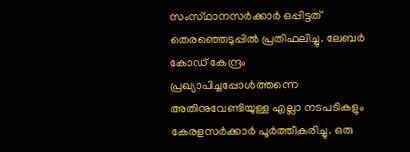സംസ്‌ഥാനസര്‍ക്കാര്‍ ഒപ്പിട്ടത്‌ തെരഞ്ഞെടുപ്പില്‍ പ്രതിഫലിച്ചു. ലേബര്‍ കോഡ്‌ കേന്ദ്രം പ്രഖ്യാപിച്ചപ്പോള്‍ത്തന്നെ അതിനുവേണ്ടിയുള്ള എല്ലാ നടപടികളും കേരളസര്‍ക്കാര്‍ പൂര്‍ത്തീകരിച്ചു. ഒരു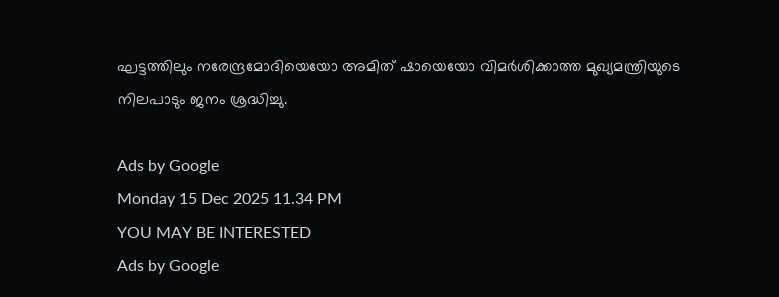ഘട്ടത്തിലും നരേന്ദ്രമോദിയെയോ അമിത്‌ ഷായെയോ വിമര്‍ശിക്കാത്ത മുഖ്യമന്ത്രിയുടെ നിലപാടും ജനം ശ്രദ്ധിച്ചു.

Ads by Google
Monday 15 Dec 2025 11.34 PM
YOU MAY BE INTERESTED
Ads by Google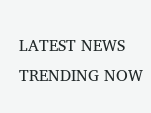LATEST NEWS
TRENDING NOW